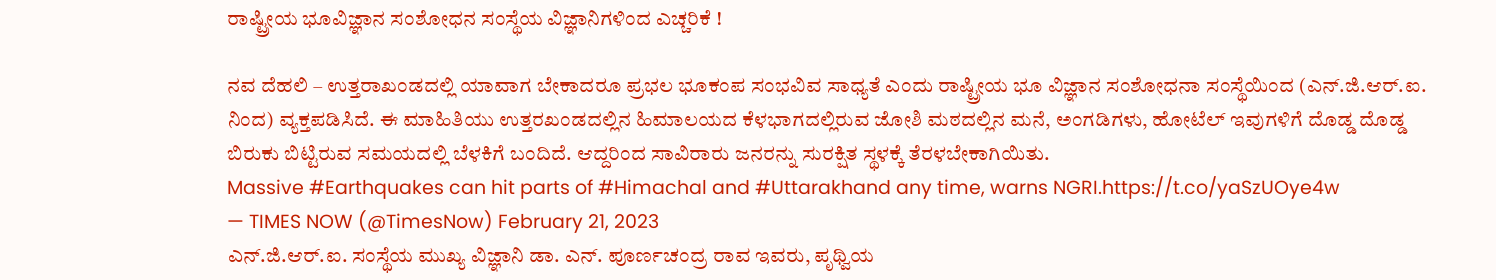ರಾಷ್ಟ್ರೀಯ ಭೂವಿಜ್ಞಾನ ಸಂಶೋಧನ ಸಂಸ್ಥೆಯ ವಿಜ್ಞಾನಿಗಳಿಂದ ಎಚ್ಚರಿಕೆ !

ನವ ದೆಹಲಿ – ಉತ್ತರಾಖಂಡದಲ್ಲಿ ಯಾವಾಗ ಬೇಕಾದರೂ ಪ್ರಭಲ ಭೂಕಂಪ ಸಂಭವಿವ ಸಾಧ್ಯತೆ ಎಂದು ರಾಷ್ಟ್ರೀಯ ಭೂ ವಿಜ್ಞಾನ ಸಂಶೋಧನಾ ಸಂಸ್ಥೆಯಿಂದ (ಎನ್.ಜಿ.ಆರ್.ಐ. ನಿಂದ) ವ್ಯಕ್ತಪಡಿಸಿದೆ. ಈ ಮಾಹಿತಿಯು ಉತ್ತರಖಂಡದಲ್ಲಿನ ಹಿಮಾಲಯದ ಕೆಳಭಾಗದಲ್ಲಿರುವ ಜೋಶಿ ಮಠದಲ್ಲಿನ ಮನೆ, ಅಂಗಡಿಗಳು, ಹೋಟೆಲ್ ಇವುಗಳಿಗೆ ದೊಡ್ಡ ದೊಡ್ಡ ಬಿರುಕು ಬಿಟ್ಟಿರುವ ಸಮಯದಲ್ಲಿ ಬೆಳಕಿಗೆ ಬಂದಿದೆ. ಆದ್ದರಿಂದ ಸಾವಿರಾರು ಜನರನ್ನು ಸುರಕ್ಷಿತ ಸ್ಥಳಕ್ಕೆ ತೆರಳಬೇಕಾಗಿಯಿತು.
Massive #Earthquakes can hit parts of #Himachal and #Uttarakhand any time, warns NGRI.https://t.co/yaSzUOye4w
— TIMES NOW (@TimesNow) February 21, 2023
ಎನ್.ಜಿ.ಆರ್.ಐ. ಸಂಸ್ಥೆಯ ಮುಖ್ಯ ವಿಜ್ಞಾನಿ ಡಾ. ಎನ್. ಪೂರ್ಣಚಂದ್ರ ರಾವ ಇವರು, ಪೃಥ್ವಿಯ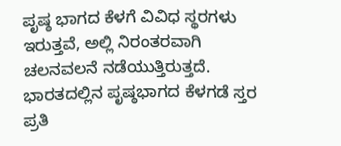ಪೃಷ್ಠ ಭಾಗದ ಕೆಳಗೆ ವಿವಿಧ ಸ್ಥರಗಳು ಇರುತ್ತವೆ, ಅಲ್ಲಿ ನಿರಂತರವಾಗಿ ಚಲನವಲನೆ ನಡೆಯುತ್ತಿರುತ್ತದೆ. ಭಾರತದಲ್ಲಿನ ಪೃಷ್ಠಭಾಗದ ಕೆಳಗಡೆ ಸ್ತರ ಪ್ರತಿ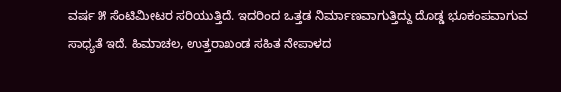ವರ್ಷ ೫ ಸೆಂಟಿಮೀಟರ ಸರಿಯುತ್ತಿದೆ. ಇದರಿಂದ ಒತ್ತಡ ನಿರ್ಮಾಣವಾಗುತ್ತಿದ್ದು ದೊಡ್ಡ ಭೂಕಂಪವಾಗುವ ಸಾಧ್ಯತೆ ಇದೆ. ಹಿಮಾಚಲ, ಉತ್ತರಾಖಂಡ ಸಹಿತ ನೇಪಾಳದ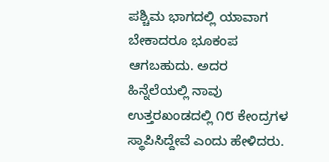ಪಶ್ಚಿಮ ಭಾಗದಲ್ಲಿ ಯಾವಾಗ ಬೇಕಾದರೂ ಭೂಕಂಪ ಆಗಬಹುದು. ಅದರ ಹಿನ್ನೆಲೆಯಲ್ಲಿ ನಾವು ಉತ್ತರಖಂಡದಲ್ಲಿ ೧೮ ಕೇಂದ್ರಗಳ ಸ್ಥಾಪಿಸಿದ್ದೇವೆ ಎಂದು ಹೇಳಿದರು.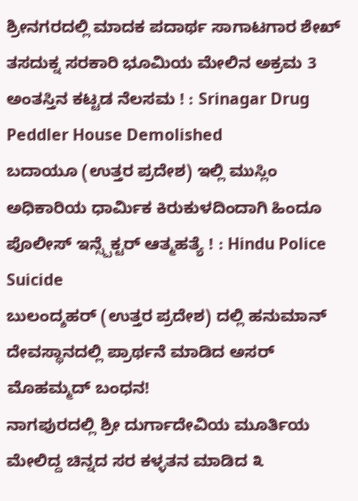ಶ್ರೀನಗರದಲ್ಲಿ ಮಾದಕ ಪದಾರ್ಥ ಸಾಗಾಟಗಾರ ಶೇಖ್ ತಸದುಕ್ನ ಸರಕಾರಿ ಭೂಮಿಯ ಮೇಲಿನ ಅಕ್ರಮ 3 ಅಂತಸ್ತಿನ ಕಟ್ಟಡ ನೆಲಸಮ ! : Srinagar Drug Peddler House Demolished
ಬದಾಯೂ (ಉತ್ತರ ಪ್ರದೇಶ) ಇಲ್ಲಿ ಮುಸ್ಲಿಂ ಅಧಿಕಾರಿಯ ಧಾರ್ಮಿಕ ಕಿರುಕುಳದಿಂದಾಗಿ ಹಿಂದೂ ಪೊಲೀಸ್ ಇನ್ಸ್ಪೆಕ್ಟರ್ ಆತ್ಮಹತ್ಯೆ ! : Hindu Police Suicide
ಬುಲಂದ್ಶಹರ್ (ಉತ್ತರ ಪ್ರದೇಶ) ದಲ್ಲಿ ಹನುಮಾನ್ ದೇವಸ್ಥಾನದಲ್ಲಿ ಪ್ರಾರ್ಥನೆ ಮಾಡಿದ ಅಸರ್ ಮೊಹಮ್ಮದ್ ಬಂಧನ!
ನಾಗಪುರದಲ್ಲಿ ಶ್ರೀ ದುರ್ಗಾದೇವಿಯ ಮೂರ್ತಿಯ ಮೇಲಿದ್ದ ಚಿನ್ನದ ಸರ ಕಳ್ಳತನ ಮಾಡಿದ ೩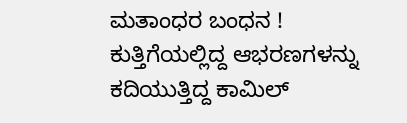ಮತಾಂಧರ ಬಂಧನ !
ಕುತ್ತಿಗೆಯಲ್ಲಿದ್ದ ಆಭರಣಗಳನ್ನು ಕದಿಯುತ್ತಿದ್ದ ಕಾಮಿಲ್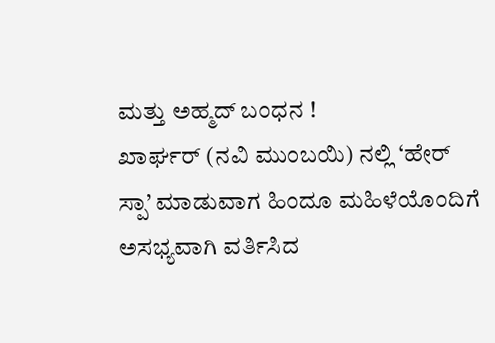ಮತ್ತು ಅಹ್ಮದ್ ಬಂಧನ !
ಖಾರ್ಘರ್ (ನವಿ ಮುಂಬಯಿ) ನಲ್ಲಿ ‘ಹೇರ್ ಸ್ಪಾ’ ಮಾಡುವಾಗ ಹಿಂದೂ ಮಹಿಳೆಯೊಂದಿಗೆ ಅಸಭ್ಯವಾಗಿ ವರ್ತಿಸಿದ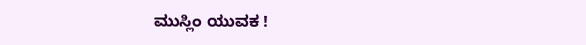ಮುಸ್ಲಿಂ ಯುವಕ !